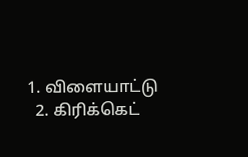1. விளையாட்டு
  2. கிரிக்கெட்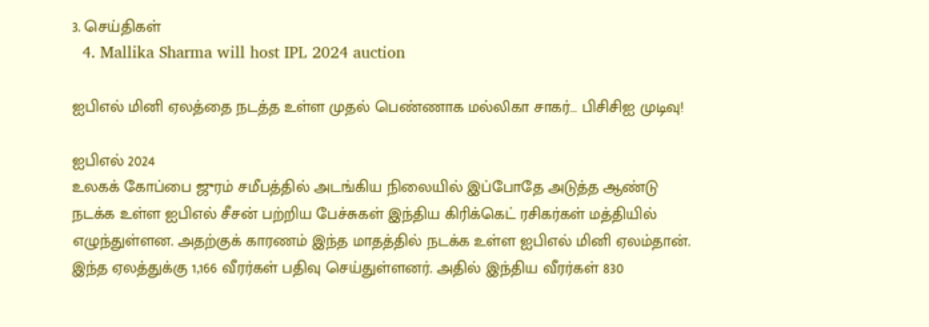3. செய்திகள்
  4. Mallika Sharma will host IPL 2024 auction

ஐபிஎல் மினி ஏலத்தை நடத்த உள்ள முதல் பெண்ணாக மல்லிகா சாகர்… பிசிசிஐ முடிவு!

ஐபிஎல் 2024
உலகக் கோப்பை ஜுரம் சமீபத்தில் அடங்கிய நிலையில் இப்போதே அடுத்த ஆண்டு நடக்க உள்ள ஐபிஎல் சீசன் பற்றிய பேச்சுகள் இந்திய கிரிக்கெட் ரசிகர்கள் மத்தியில் எழுந்துள்ளன. அதற்குக் காரணம் இந்த மாதத்தில் நடக்க உள்ள ஐபிஎல் மினி ஏலம்தான். இந்த ஏலத்துக்கு 1,166 வீரர்கள் பதிவு செய்துள்ளனர். அதில் இந்திய வீரர்கள் 830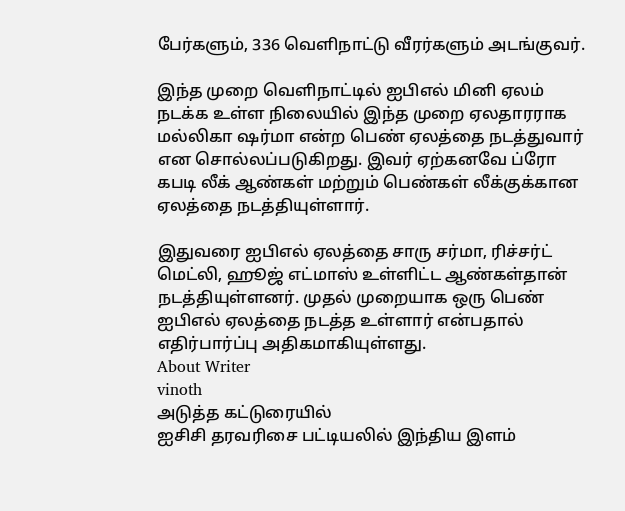பேர்களும், 336 வெளிநாட்டு வீரர்களும் அடங்குவர்.

இந்த முறை வெளிநாட்டில் ஐபிஎல் மினி ஏலம் நடக்க உள்ள நிலையில் இந்த முறை ஏலதாரராக மல்லிகா ஷர்மா என்ற பெண் ஏலத்தை நடத்துவார் என சொல்லப்படுகிறது. இவர் ஏற்கனவே ப்ரோ கபடி லீக் ஆண்கள் மற்றும் பெண்கள் லீக்குக்கான ஏலத்தை நடத்தியுள்ளார்.

இதுவரை ஐபிஎல் ஏலத்தை சாரு சர்மா, ரிச்சர்ட் மெட்லி, ஹூஜ் எட்மாஸ் உள்ளிட்ட ஆண்கள்தான் நடத்தியுள்ளனர். முதல் முறையாக ஒரு பெண் ஐபிஎல் ஏலத்தை நடத்த உள்ளார் என்பதால் எதிர்பார்ப்பு அதிகமாகியுள்ளது.
About Writer
vinoth
அடுத்த கட்டுரையில்
ஐசிசி தரவரிசை பட்டியலில் இந்திய இளம்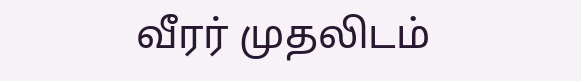வீரர் முதலிடம்